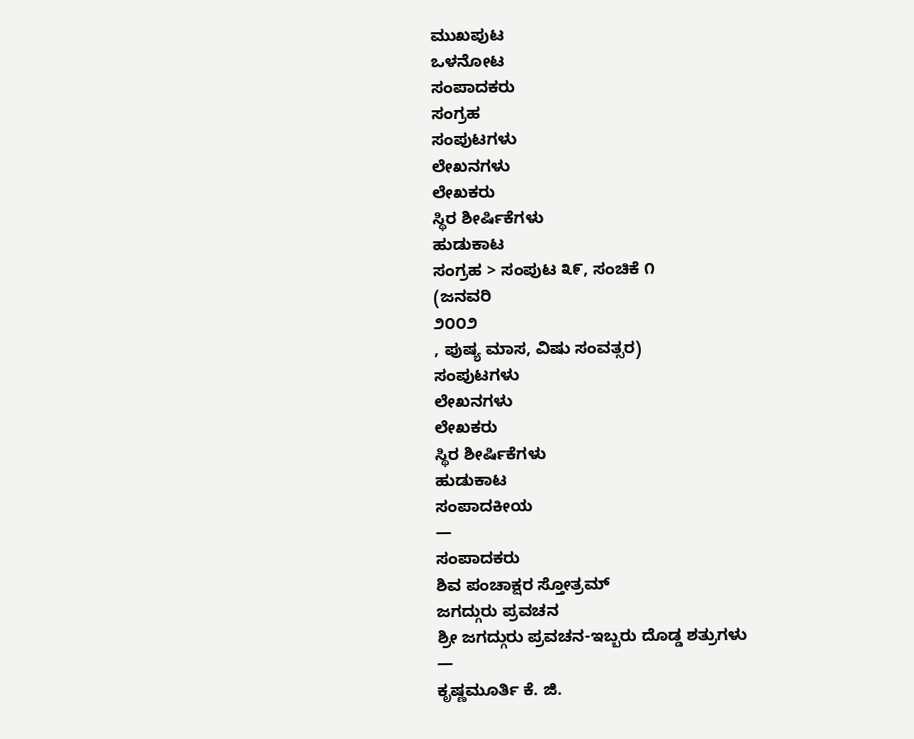ಮುಖಪುಟ
ಒಳನೋಟ
ಸಂಪಾದಕರು
ಸಂಗ್ರಹ
ಸಂಪುಟಗಳು
ಲೇಖನಗಳು
ಲೇಖಕರು
ಸ್ಥಿರ ಶೀರ್ಷಿಕೆಗಳು
ಹುಡುಕಾಟ
ಸಂಗ್ರಹ > ಸಂಪುಟ ೩೯, ಸಂಚಿಕೆ ೧
(ಜನವರಿ
೨೦೦೨
, ಪುಷ್ಯ ಮಾಸ, ವಿಷು ಸಂವತ್ಸರ)
ಸಂಪುಟಗಳು
ಲೇಖನಗಳು
ಲೇಖಕರು
ಸ್ಥಿರ ಶೀರ್ಷಿಕೆಗಳು
ಹುಡುಕಾಟ
ಸಂಪಾದಕೀಯ
—
ಸಂಪಾದಕರು
ಶಿವ ಪಂಚಾಕ್ಷರ ಸ್ತೋತ್ರಮ್
ಜಗದ್ಗುರು ಪ್ರವಚನ
ಶ್ರೀ ಜಗದ್ಗುರು ಪ್ರವಚನ-ಇಬ್ಬರು ದೊಡ್ಡ ಶತ್ರುಗಳು
—
ಕೃಷ್ಣಮೂರ್ತಿ ಕೆ. ಜಿ.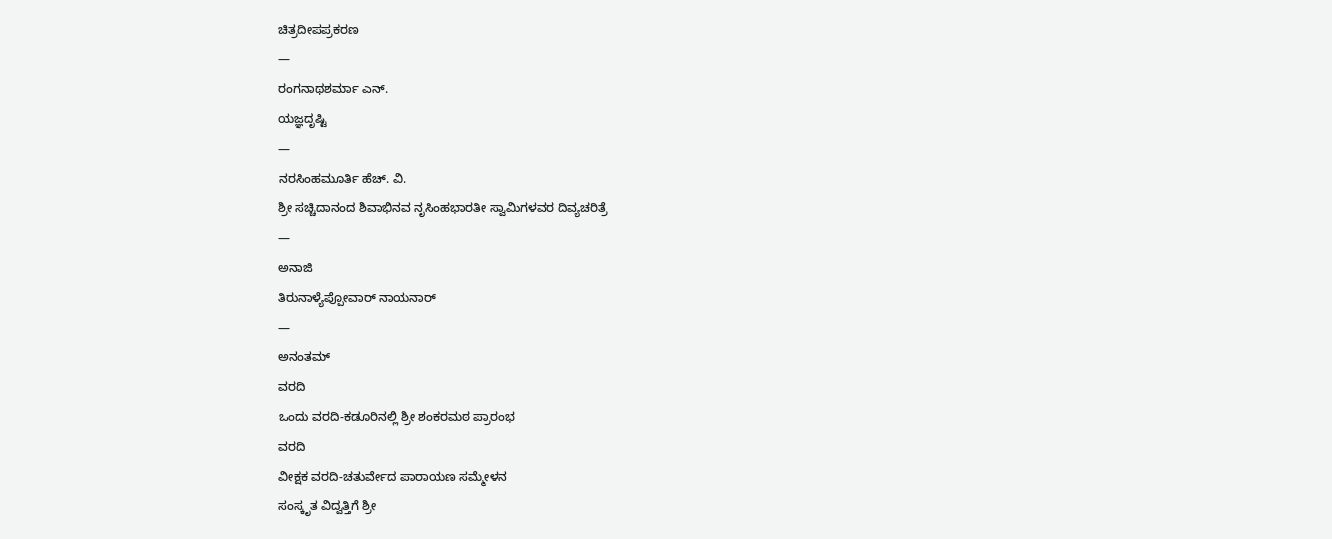ಚಿತ್ರದೀಪಪ್ರಕರಣ
—
ರಂಗನಾಥಶರ್ಮಾ ಎನ್.
ಯಜ್ಞದೃಷ್ಟಿ
—
ನರಸಿಂಹಮೂರ್ತಿ ಹೆಚ್. ವಿ.
ಶ್ರೀ ಸಚ್ಚಿದಾನಂದ ಶಿವಾಭಿನವ ನೃಸಿಂಹಭಾರತೀ ಸ್ವಾಮಿಗಳವರ ದಿವ್ಯಚರಿತ್ರೆ
—
ಅನಾಜಿ
ತಿರುನಾಳ್ಯೆಪ್ಪೋವಾರ್ ನಾಯನಾರ್
—
ಅನಂತಮ್
ವರದಿ
ಒಂದು ವರದಿ-ಕಡೂರಿನಲ್ಲಿ ಶ್ರೀ ಶಂಕರಮಠ ಪ್ರಾರಂಭ
ವರದಿ
ವೀಕ್ಷಕ ವರದಿ-ಚತುರ್ವೇದ ಪಾರಾಯಣ ಸಮ್ಮೇಳನ
ಸಂಸ್ಕೃತ ವಿದ್ವತ್ತಿಗೆ ಶ್ರೀ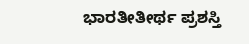ಭಾರತೀತೀರ್ಥ ಪ್ರಶಸ್ತಿ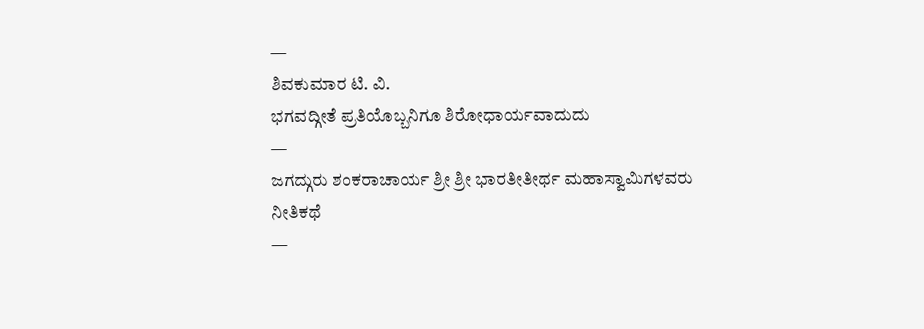—
ಶಿವಕುಮಾರ ಟಿ. ವಿ.
ಭಗವದ್ಗೀತೆ ಪ್ರತಿಯೊಬ್ಬನಿಗೂ ಶಿರೋಧಾರ್ಯವಾದುದು
—
ಜಗದ್ಗುರು ಶಂಕರಾಚಾರ್ಯ ಶ್ರೀ ಶ್ರೀ ಭಾರತೀತೀರ್ಥ ಮಹಾಸ್ವಾಮಿಗಳವರು
ನೀತಿಕಥೆ
—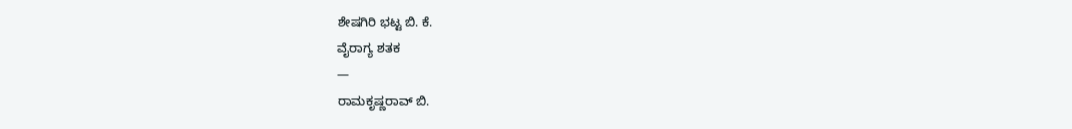ಶೇಷಗಿರಿ ಭಟ್ಟ ಬಿ. ಕೆ.
ವೈರಾಗ್ಯ ಶತಕ
—
ರಾಮಕೃಷ್ಣರಾವ್ ಬಿ.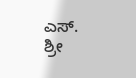ಎಸ್.
ಶ್ರೀ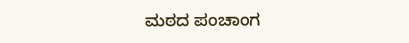ಮಠದ ಪಂಚಾಂಗ